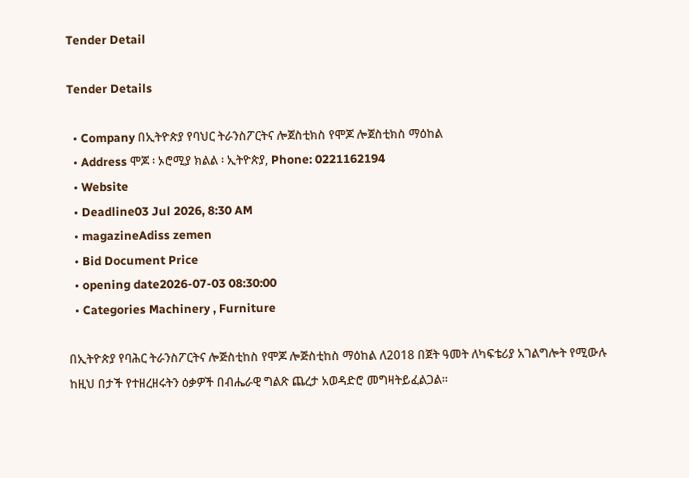Tender Detail

Tender Details

  • Company በኢትዮጵያ የባህር ትራንስፖርትና ሎጀስቲክስ የሞጆ ሎጀስቲክስ ማዕከል
  • Address ሞጆ ፡ ኦሮሚያ ክልል ፡ ኢትዮጵያ, Phone: 0221162194
  • Website
  • Deadline03 Jul 2026, 8:30 AM
  • magazineAdiss zemen
  • Bid Document Price
  • opening date2026-07-03 08:30:00
  • Categories Machinery , Furniture

በኢትዮጵያ የባሕር ትራንስፖርትና ሎጅስቲከስ የሞጆ ሎጅስቲከስ ማዕከል ለ2018 በጀት ዓመት ለካፍቴሪያ አገልግሎት የሚውሉ ከዚህ በታች የተዘረዘሩትን ዕቃዎች በብሔራዊ ግልጽ ጨረታ አወዳድሮ መግዛትይፈልጋል፡፡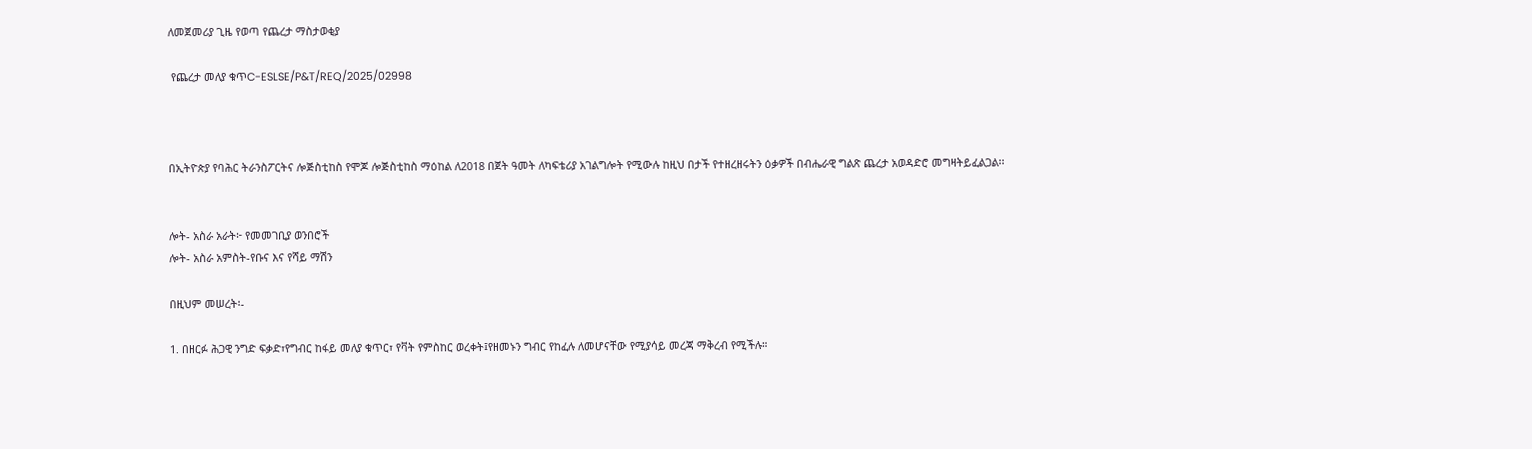ለመጀመሪያ ጊዜ የወጣ የጨረታ ማስታወቂያ

 የጨረታ መለያ ቁጥC-ESLSE/P&T/REQ/2025/02998



በኢትዮጵያ የባሕር ትራንስፖርትና ሎጅስቲከስ የሞጆ ሎጅስቲከስ ማዕከል ለ2018 በጀት ዓመት ለካፍቴሪያ አገልግሎት የሚውሉ ከዚህ በታች የተዘረዘሩትን ዕቃዎች በብሔራዊ ግልጽ ጨረታ አወዳድሮ መግዛትይፈልጋል፡፡


ሎት- አስራ አራት፦ የመመገቢያ ወንበሮች
ሎት- አስራ አምስት-የቡና እና የሻይ ማሽን

በዚህም መሠረት፡-

1. በዘርፉ ሕጋዊ ንግድ ፍቃድ፣የግብር ከፋይ መለያ ቁጥር፣ የቫት የምስከር ወረቀት፤የዘመኑን ግብር የከፈሉ ለመሆናቸው የሚያሳይ መረጃ ማቅረብ የሚችሉ።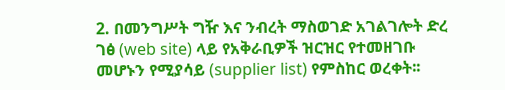2. በመንግሥት ግዥ እና ንብረት ማስወገድ አገልገሎት ድረ ገፅ (web site) ላይ የአቅራቢዎች ዝርዝር የተመዘገቡ መሆኑን የሚያሳይ (supplier list) የምስከር ወረቀት፡፡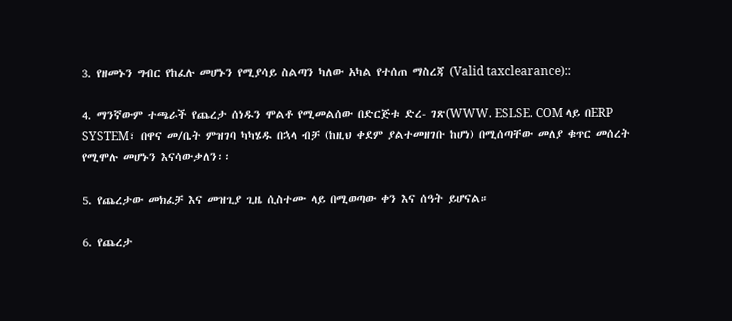3. የዘመኑን ግብር የከፈሉ መሆኑን የሚያሳይ ስልጣን ካለው አካል የተሰጠ ማስረጃ (Valid taxclearance)::

4. ማንኛውም ተጫራች የጨረታ ሰነዱን ሞልቶ የሚመልሰው በድርጅቱ ድረ- ገጽ(WWW. ESLSE. COM ላይ በERP SYSTEM፣ በዋና መ/ቤት ምዝገባ ካካሄዱ በኋላ ብቻ (ከዚህ ቀደም ያልተመዘገቡ ከሆነ) በሚሰጣቸው መለያ ቁጥር መሰረት የሚሞሉ መሆኑን እናሳውቃለን፡፡

5. የጨረታው መክፈቻ እና መዝጊያ ጊዜ ሲስተሙ ላይ በሚወጣው ቀን እና ሰዓት ይሆናል።

6. የጨረታ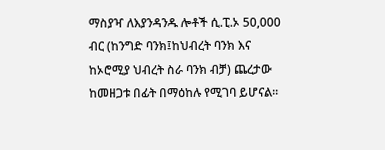ማስያዣ ለእያንዳንዱ ሎቶች ሲ.ፒ.ኦ 50,000 ብር (ከንግድ ባንክ፤ከህብረት ባንክ እና ከኦሮሚያ ህብረት ስራ ባንክ ብቻ) ጨረታው ከመዘጋቱ በፊት በማዕከሉ የሚገባ ይሆናል።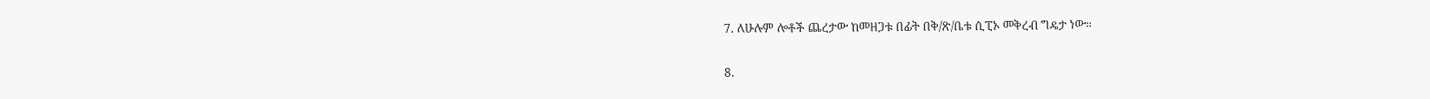7. ለሁሉም ሎቶች ጨረታው ከመዘጋቱ በፊት በቅ/ጽ/ቤቱ ሲፒኦ መቅረብ ግዴታ ነው።

8.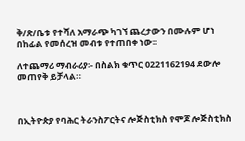ቅ/ጽ/ቤቱ የተሻለ አማራጭ ካገኘ ጨረታውን በሙሉም ሆነ በከፊል የመሰረዝ መብቱ የተጠበቀ ነው፡፡

ለተጨማሪ ማብራሪያ፡- በስልክ ቁጥር 0221162194 ደውሎ መጠየቅ ይቻላል።



በኢትዮጵያ የባሕር ትራንስፖርትና ሎጅስቲክስ የሞጆ ሎጅስቲክስ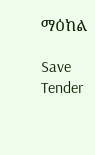ማዕከል

Save Tender